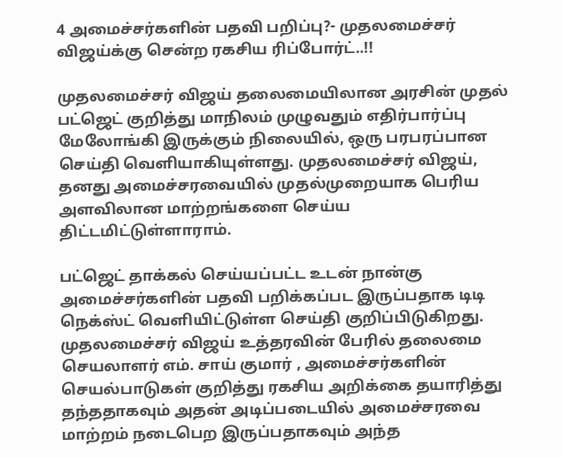4 அமைச்சர்களின் பதவி பறிப்பு?- முதலமைச்சர் விஜய்க்கு சென்ற ரகசிய ரிப்போர்ட்..!!

முதலமைச்சர் விஜய் தலைமையிலான அரசின் முதல் பட்ஜெட் குறித்து மாநிலம் முழுவதும் எதிர்பார்ப்பு மேலோங்கி இருக்கும் நிலையில், ஒரு பரபரப்பான செய்தி வெளியாகியுள்ளது. முதலமைச்சர் விஜய், தனது அமைச்சரவையில் முதல்முறையாக பெரிய அளவிலான மாற்றங்களை செய்ய திட்டமிட்டுள்ளாராம்.

பட்ஜெட் தாக்கல் செய்யப்பட்ட உடன் நான்கு அமைச்சர்களின் பதவி பறிக்கப்பட இருப்பதாக டிடி நெக்ஸ்ட் வெளியிட்டுள்ள செய்தி குறிப்பிடுகிறது. முதலமைச்சர் விஜய் உத்தரவின் பேரில் தலைமை செயலாளர் எம். சாய் குமார் , அமைச்சர்களின் செயல்பாடுகள் குறித்து ரகசிய அறிக்கை தயாரித்து தந்ததாகவும் அதன் அடிப்படையில் அமைச்சரவை மாற்றம் நடைபெற இருப்பதாகவும் அந்த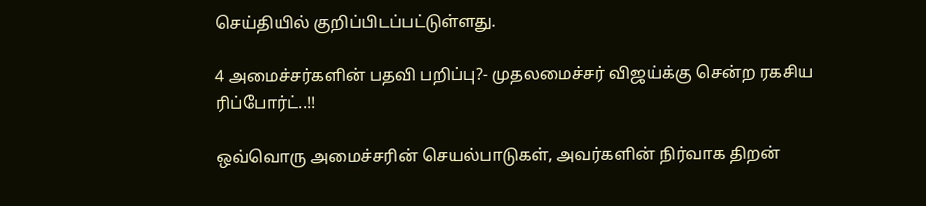செய்தியில் குறிப்பிடப்பட்டுள்ளது.

4 அமைச்சர்களின் பதவி பறிப்பு?- முதலமைச்சர் விஜய்க்கு சென்ற ரகசிய ரிப்போர்ட்..!!

ஒவ்வொரு அமைச்சரின் செயல்பாடுகள், அவர்களின் நிர்வாக திறன்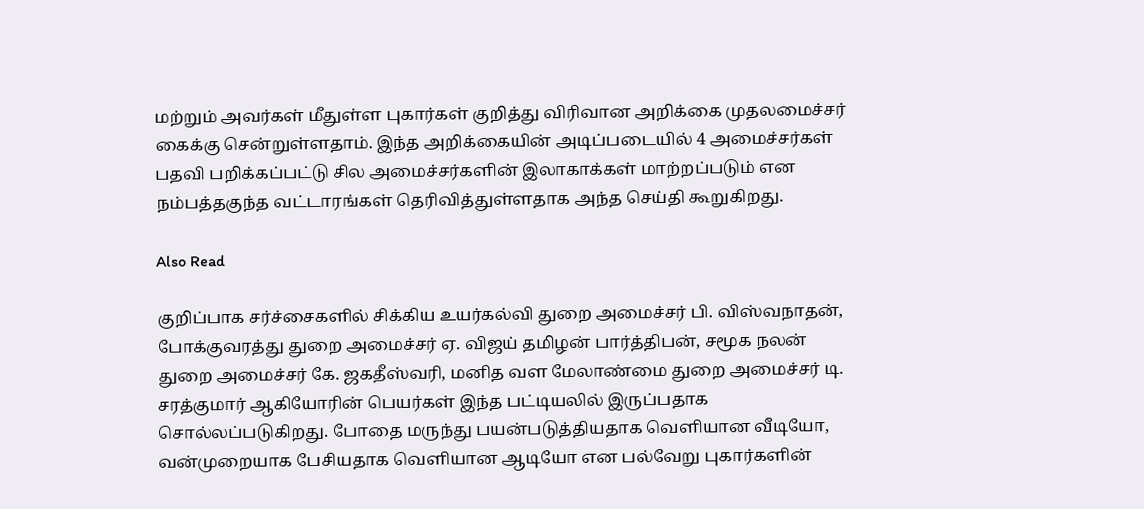மற்றும் அவர்கள் மீதுள்ள புகார்கள் குறித்து விரிவான அறிக்கை முதலமைச்சர் கைக்கு சென்றுள்ளதாம். இந்த அறிக்கையின் அடிப்படையில் 4 அமைச்சர்கள் பதவி பறிக்கப்பட்டு சில அமைச்சர்களின் இலாகாக்கள் மாற்றப்படும் என நம்பத்தகுந்த வட்டாரங்கள் தெரிவித்துள்ளதாக அந்த செய்தி கூறுகிறது.

Also Read

குறிப்பாக சர்ச்சைகளில் சிக்கிய உயர்கல்வி துறை அமைச்சர் பி. விஸ்வநாதன், போக்குவரத்து துறை அமைச்சர் ஏ. விஜய் தமிழன் பார்த்திபன், சமூக நலன் துறை அமைச்சர் கே. ஜகதீஸ்வரி, மனித வள மேலாண்மை துறை அமைச்சர் டி. சரத்குமார் ஆகியோரின் பெயர்கள் இந்த பட்டியலில் இருப்பதாக சொல்லப்படுகிறது. போதை மருந்து பயன்படுத்தியதாக வெளியான வீடியோ, வன்முறையாக பேசியதாக வெளியான ஆடியோ என பல்வேறு புகார்களின்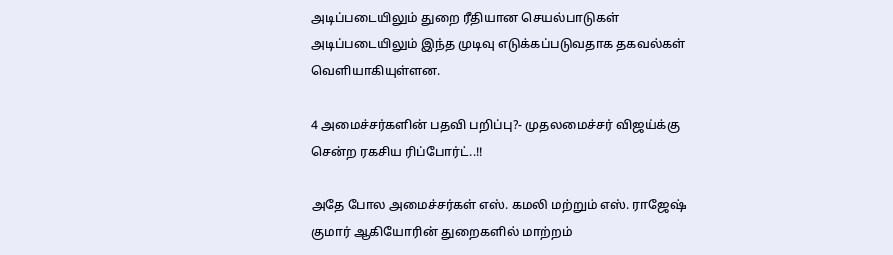அடிப்படையிலும் துறை ரீதியான செயல்பாடுகள் அடிப்படையிலும் இந்த முடிவு எடுக்கப்படுவதாக தகவல்கள் வெளியாகியுள்ளன.

4 அமைச்சர்களின் பதவி பறிப்பு?- முதலமைச்சர் விஜய்க்கு சென்ற ரகசிய ரிப்போர்ட்..!!

அதே போல அமைச்சர்கள் எஸ். கமலி மற்றும் எஸ். ராஜேஷ் குமார் ஆகியோரின் துறைகளில் மாற்றம்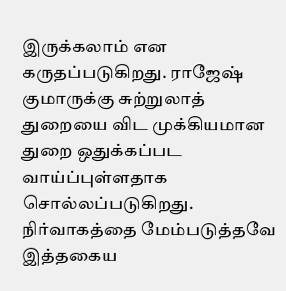இருக்கலாம் என கருதப்படுகிறது. ராஜேஷ் குமாருக்கு சுற்றுலாத் துறையை விட முக்கியமான துறை ஒதுக்கப்பட வாய்ப்புள்ளதாக சொல்லப்படுகிறது. நிர்வாகத்தை மேம்படுத்தவே இத்தகைய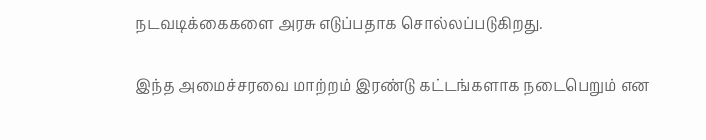நடவடிக்கைகளை அரசு எடுப்பதாக சொல்லப்படுகிறது.

இந்த அமைச்சரவை மாற்றம் இரண்டு கட்டங்களாக நடைபெறும் என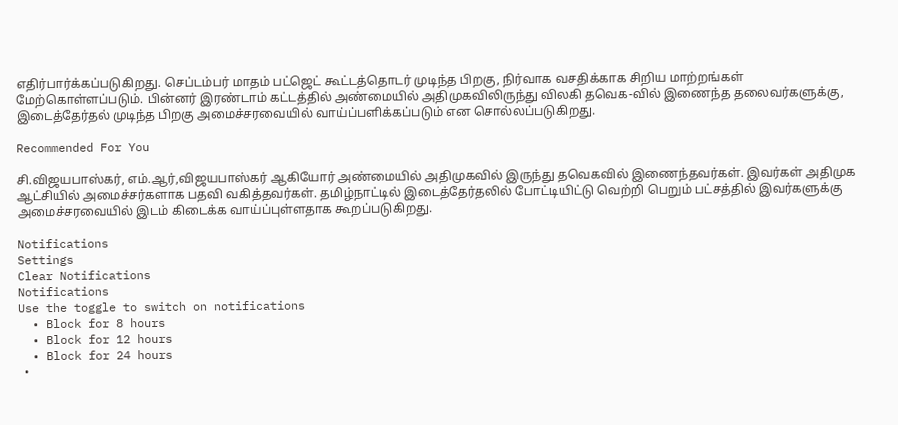எதிர்பார்க்கப்படுகிறது. செப்டம்பர் மாதம் பட்ஜெட் கூட்டத்தொடர் முடிந்த பிறகு, நிர்வாக வசதிக்காக சிறிய மாற்றங்கள் மேற்கொள்ளப்படும். பின்னர் இரண்டாம் கட்டத்தில் அண்மையில் அதிமுகவிலிருந்து விலகி தவெக-வில் இணைந்த தலைவர்களுக்கு, இடைத்தேர்தல் முடிந்த பிறகு அமைச்சரவையில் வாய்ப்பளிக்கப்படும் என சொல்லப்படுகிறது.

Recommended For You

சி.விஜயபாஸ்கர், எம்.ஆர்,விஜயபாஸ்கர் ஆகியோர் அண்மையில் அதிமுகவில் இருந்து தவெகவில் இணைந்தவர்கள். இவர்கள் அதிமுக ஆட்சியில் அமைச்சர்களாக பதவி வகித்தவர்கள். தமிழ்நாட்டில் இடைத்தேர்தலில் போட்டியிட்டு வெற்றி பெறும் பட்சத்தில் இவர்களுக்கு அமைச்சரவையில் இடம் கிடைக்க வாய்ப்புள்ளதாக கூறப்படுகிறது.

Notifications
Settings
Clear Notifications
Notifications
Use the toggle to switch on notifications
  • Block for 8 hours
  • Block for 12 hours
  • Block for 24 hours
  •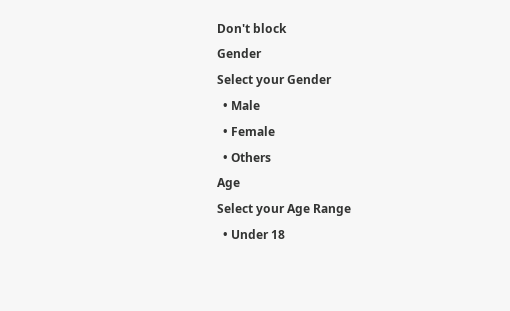Don't block
Gender
Select your Gender
  • Male
  • Female
  • Others
Age
Select your Age Range
  • Under 18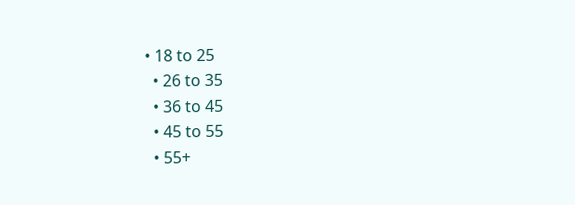• 18 to 25
  • 26 to 35
  • 36 to 45
  • 45 to 55
  • 55+